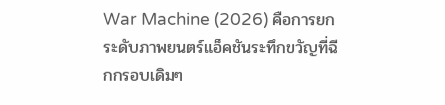War Machine (2026) คือการยกระดับภาพยนตร์แอ็คชันระทึกขวัญที่ฉีกกรอบเดิมๆ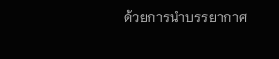ด้วยการนำบรรยากาศ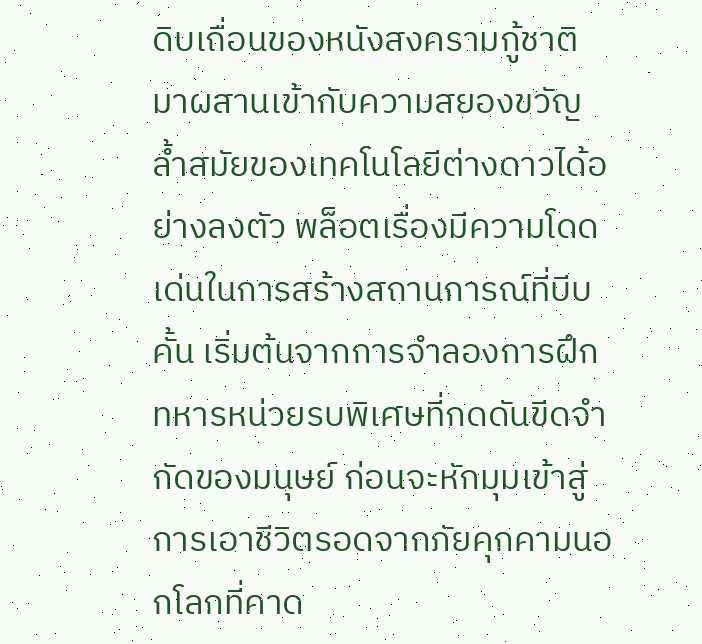ดิบเถื่อนของหนังสงครามกู้ชาติมาผสานเข้ากับความสยองขวัญล้ำสมัยของเทคโนโลยีต่างดาวได้อย่างลงตัว พล็อตเรื่องมีความโดดเด่นในการสร้างสถานการณ์ที่บีบคั้น เริ่มต้นจากการจำลองการฝึกทหารหน่วยรบพิเศษที่กดดันขีดจำกัดของมนุษย์ ก่อนจะหักมุมเข้าสู่การเอาชีวิตรอดจากภัยคุกคามนอกโลกที่คาด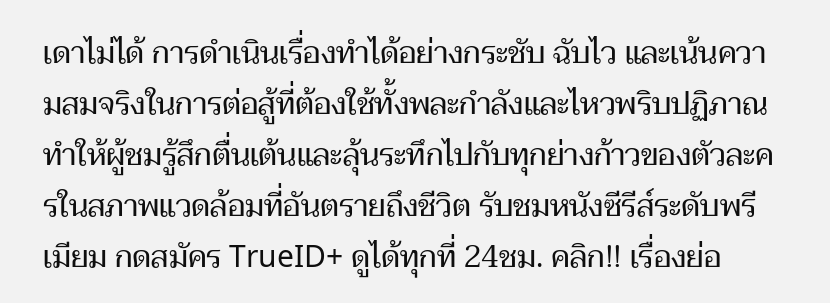เดาไม่ได้ การดำเนินเรื่องทำได้อย่างกระชับ ฉับไว และเน้นความสมจริงในการต่อสู้ที่ต้องใช้ทั้งพละกำลังและไหวพริบปฏิภาณ ทำให้ผู้ชมรู้สึกตื่นเต้นและลุ้นระทึกไปกับทุกย่างก้าวของตัวละครในสภาพแวดล้อมที่อันตรายถึงชีวิต รับชมหนังซีรีส์ระดับพรีเมียม กดสมัคร TrueID+ ดูได้ทุกที่ 24ชม. คลิก!! เรื่องย่อ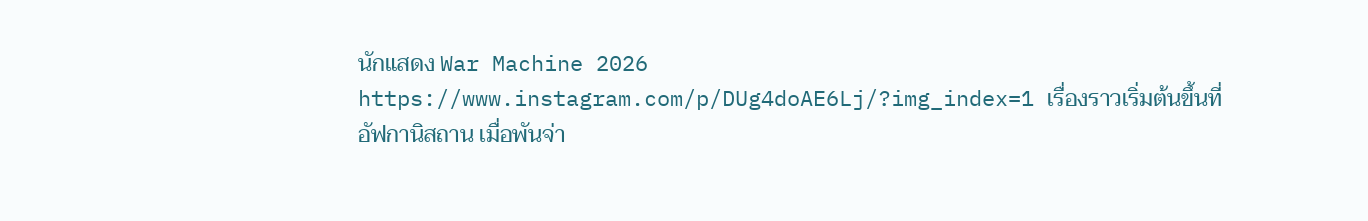นักแสดง War Machine 2026 https://www.instagram.com/p/DUg4doAE6Lj/?img_index=1 เรื่องราวเริ่มต้นขึ้นที่อัฟกานิสถาน เมื่อพันจ่า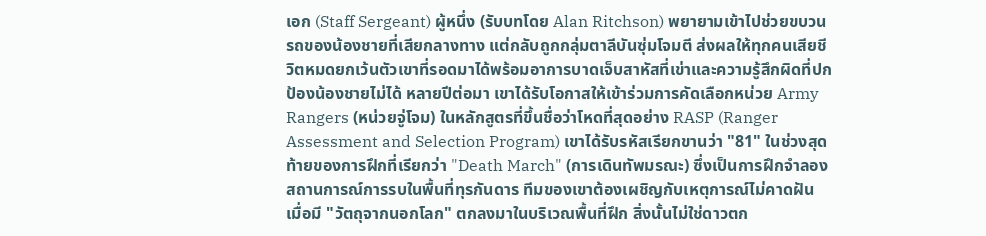เอก (Staff Sergeant) ผู้หนึ่ง (รับบทโดย Alan Ritchson) พยายามเข้าไปช่วยขบวนรถของน้องชายที่เสียกลางทาง แต่กลับถูกกลุ่มตาลีบันซุ่มโจมตี ส่งผลให้ทุกคนเสียชีวิตหมดยกเว้นตัวเขาที่รอดมาได้พร้อมอาการบาดเจ็บสาหัสที่เข่าและความรู้สึกผิดที่ปกป้องน้องชายไม่ได้ หลายปีต่อมา เขาได้รับโอกาสให้เข้าร่วมการคัดเลือกหน่วย Army Rangers (หน่วยจู่โจม) ในหลักสูตรที่ขึ้นชื่อว่าโหดที่สุดอย่าง RASP (Ranger Assessment and Selection Program) เขาได้รับรหัสเรียกขานว่า "81" ในช่วงสุดท้ายของการฝึกที่เรียกว่า "Death March" (การเดินทัพมรณะ) ซึ่งเป็นการฝึกจำลองสถานการณ์การรบในพื้นที่ทุรกันดาร ทีมของเขาต้องเผชิญกับเหตุการณ์ไม่คาดฝัน เมื่อมี "วัตถุจากนอกโลก" ตกลงมาในบริเวณพื้นที่ฝึก สิ่งนั้นไม่ใช่ดาวตก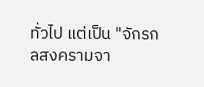ทั่วไป แต่เป็น "จักรกลสงครามจา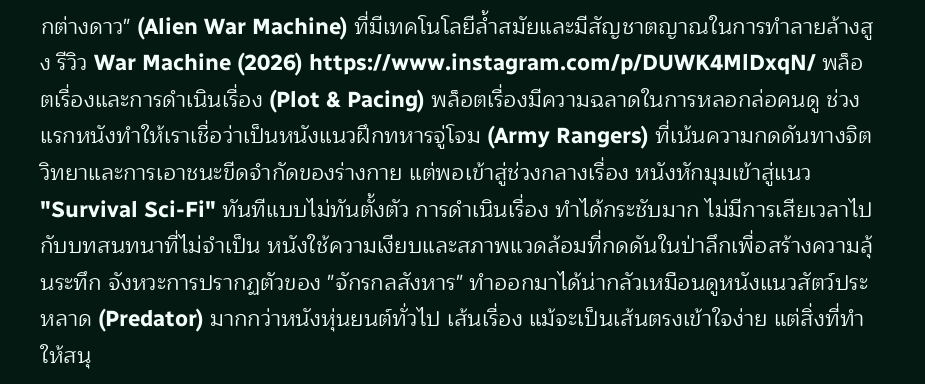กต่างดาว" (Alien War Machine) ที่มีเทคโนโลยีล้ำสมัยและมีสัญชาตญาณในการทำลายล้างสูง รีวิว War Machine (2026) https://www.instagram.com/p/DUWK4MlDxqN/ พล็อตเรื่องและการดำเนินเรื่อง (Plot & Pacing) พล็อตเรื่องมีความฉลาดในการหลอกล่อคนดู ช่วงแรกหนังทำให้เราเชื่อว่าเป็นหนังแนวฝึกทหารจู่โจม (Army Rangers) ที่เน้นความกดดันทางจิตวิทยาและการเอาชนะขีดจำกัดของร่างกาย แต่พอเข้าสู่ช่วงกลางเรื่อง หนังหักมุมเข้าสู่แนว "Survival Sci-Fi" ทันทีแบบไม่ทันตั้งตัว การดำเนินเรื่อง ทำได้กระชับมาก ไม่มีการเสียเวลาไปกับบทสนทนาที่ไม่จำเป็น หนังใช้ความเงียบและสภาพแวดล้อมที่กดดันในป่าลึกเพื่อสร้างความลุ้นระทึก จังหวะการปรากฏตัวของ "จักรกลสังหาร" ทำออกมาได้น่ากลัวเหมือนดูหนังแนวสัตว์ประหลาด (Predator) มากกว่าหนังหุ่นยนต์ทั่วไป เส้นเรื่อง แม้จะเป็นเส้นตรงเข้าใจง่าย แต่สิ่งที่ทำให้สนุ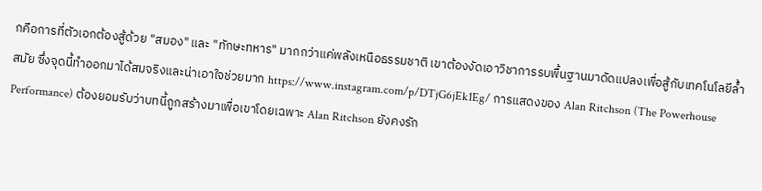กคือการที่ตัวเอกต้องสู้ด้วย "สมอง" และ "ทักษะทหาร" มากกว่าแค่พลังเหนือธรรมชาติ เขาต้องงัดเอาวิชาการรบพื้นฐานมาดัดแปลงเพื่อสู้กับเทคโนโลยีล้ำสมัย ซึ่งจุดนี้ทำออกมาได้สมจริงและน่าเอาใจช่วยมาก https://www.instagram.com/p/DTjG6jEk1Eg/ การแสดงของ Alan Ritchson (The Powerhouse Performance) ต้องยอมรับว่าบทนี้ถูกสร้างมาเพื่อเขาโดยเฉพาะ Alan Ritchson ยังคงรัก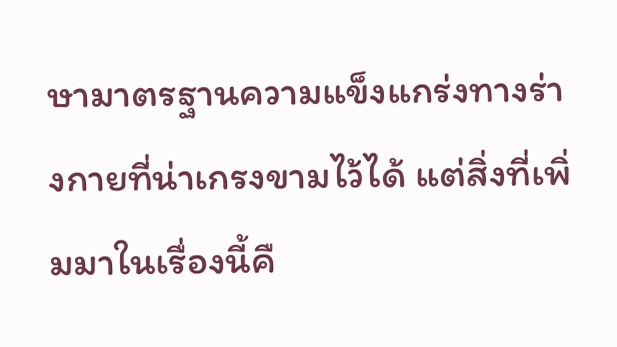ษามาตรฐานความแข็งแกร่งทางร่างกายที่น่าเกรงขามไว้ได้ แต่สิ่งที่เพิ่มมาในเรื่องนี้คื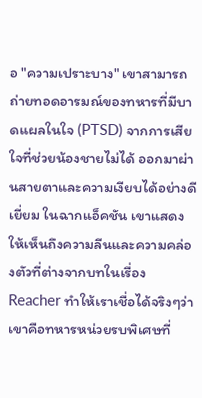อ "ความเปราะบาง" เขาสามารถถ่ายทอดอารมณ์ของทหารที่มีบาดแผลในใจ (PTSD) จากการเสียใจที่ช่วยน้องชายไม่ได้ ออกมาผ่านสายตาและความเงียบได้อย่างดีเยี่ยม ในฉากแอ็คชัน เขาแสดงให้เห็นถึงความลีนและความคล่องตัวที่ต่างจากบทในเรื่อง Reacher ทำให้เราเชื่อได้จริงๆว่าเขาคือทหารหน่วยรบพิเศษที่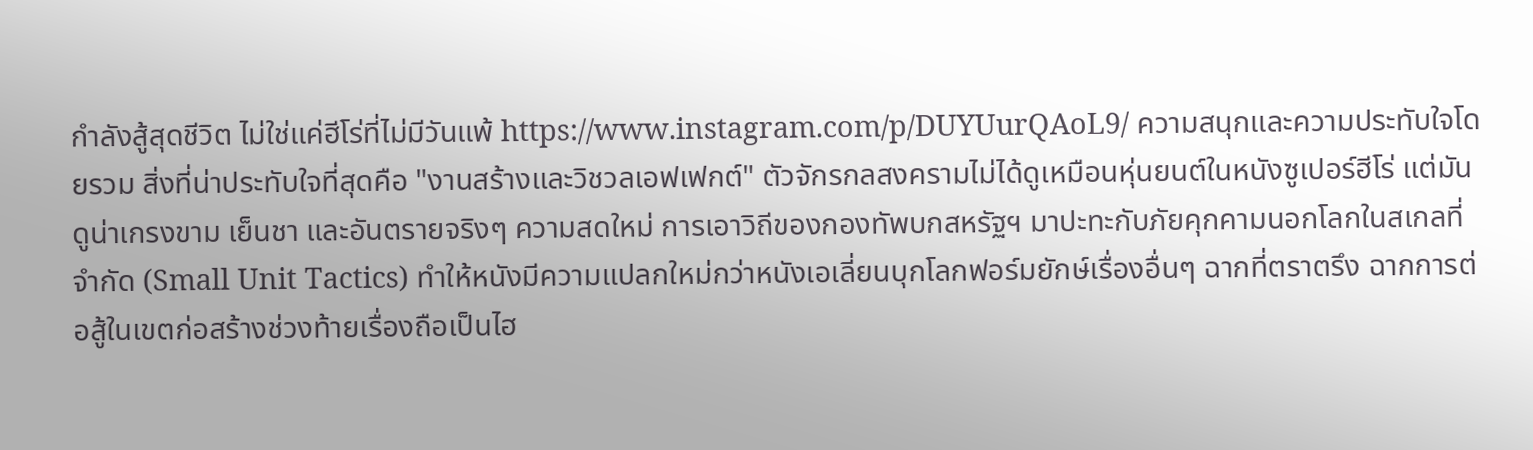กำลังสู้สุดชีวิต ไม่ใช่แค่ฮีโร่ที่ไม่มีวันแพ้ https://www.instagram.com/p/DUYUurQAoL9/ ความสนุกและความประทับใจโดยรวม สิ่งที่น่าประทับใจที่สุดคือ "งานสร้างและวิชวลเอฟเฟกต์" ตัวจักรกลสงครามไม่ได้ดูเหมือนหุ่นยนต์ในหนังซูเปอร์ฮีโร่ แต่มันดูน่าเกรงขาม เย็นชา และอันตรายจริงๆ ความสดใหม่ การเอาวิถีของกองทัพบกสหรัฐฯ มาปะทะกับภัยคุกคามนอกโลกในสเกลที่จำกัด (Small Unit Tactics) ทำให้หนังมีความแปลกใหม่กว่าหนังเอเลี่ยนบุกโลกฟอร์มยักษ์เรื่องอื่นๆ ฉากที่ตราตรึง ฉากการต่อสู้ในเขตก่อสร้างช่วงท้ายเรื่องถือเป็นไฮ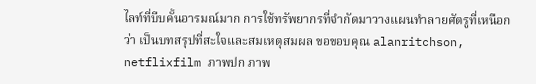ไลท์ที่บีบคั้นอารมณ์มาก การใช้ทรัพยากรที่จำกัดมาวางแผนทำลายศัตรูที่เหนือกว่า เป็นบทสรุปที่สะใจและสมเหตุสมผล ขอขอบคุณ alanritchson, netflixfilm ภาพปก ภาพ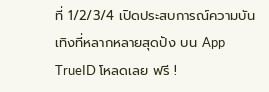ที่ 1/2/3/4 เปิดประสบการณ์ความบันเทิงที่หลากหลายสุดปัง บน App TrueID โหลดเลย ฟรี !